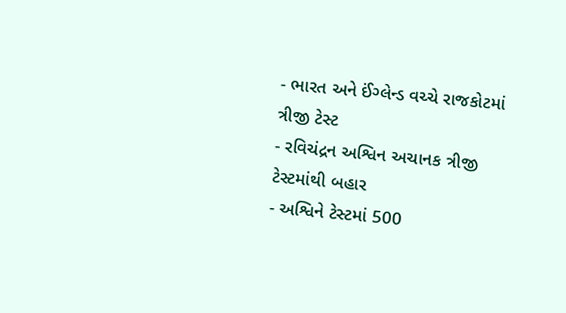- ભારત અને ઈંગ્લેન્ડ વચ્ચે રાજકોટમાં ત્રીજી ટેસ્ટ
- રવિચંદ્રન અશ્વિન અચાનક ત્રીજી ટેસ્ટમાંથી બહાર
- અશ્વિને ટેસ્ટમાં 500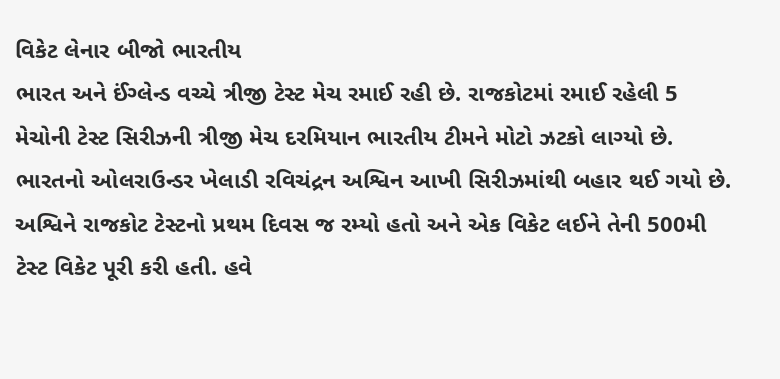વિકેટ લેનાર બીજો ભારતીય
ભારત અને ઈંગ્લેન્ડ વચ્ચે ત્રીજી ટેસ્ટ મેચ રમાઈ રહી છે. રાજકોટમાં રમાઈ રહેલી 5 મેચોની ટેસ્ટ સિરીઝની ત્રીજી મેચ દરમિયાન ભારતીય ટીમને મોટો ઝટકો લાગ્યો છે. ભારતનો ઓલરાઉન્ડર ખેલાડી રવિચંદ્રન અશ્વિન આખી સિરીઝમાંથી બહાર થઈ ગયો છે. અશ્વિને રાજકોટ ટેસ્ટનો પ્રથમ દિવસ જ રમ્યો હતો અને એક વિકેટ લઈને તેની 500મી ટેસ્ટ વિકેટ પૂરી કરી હતી. હવે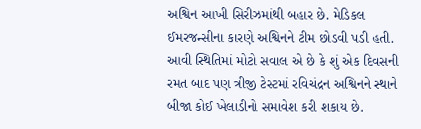અશ્વિન આખી સિરીઝમાંથી બહાર છે. મેડિકલ ઈમરજન્સીના કારણે અશ્વિનને ટીમ છોડવી પડી હતી. આવી સ્થિતિમાં મોટો સવાલ એ છે કે શું એક દિવસની રમત બાદ પણ ત્રીજી ટેસ્ટમાં રવિચંદ્રન અશ્વિનને સ્થાને બીજા કોઈ ખેલાડીનો સમાવેશ કરી શકાય છે.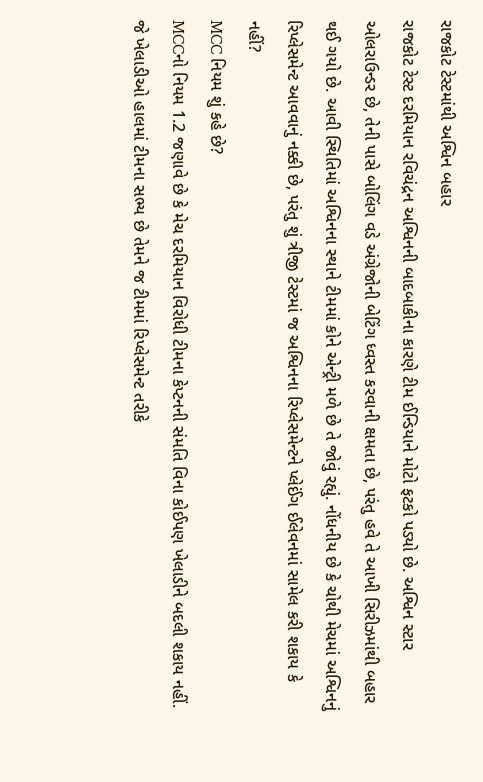રાજકોટ ટેસ્ટમાંથી અશ્વિન બહાર
રાજકોટ ટેસ્ટ દરમિયાન રવિચંદ્રન અશ્વિનની બાદબાકીના કારણે ટીમ ઈન્ડિયાને મોટો ફટકો પડ્યો છે. અશ્વિન સ્ટાર ઓલરાઉન્ડર છે, તેની પાસે બોલિંગ વડે અંગ્રેજોની બેટિંગ ધ્વસ્ત કરવાની ક્ષમતા છે, પરંતુ હવે તે આખી સિરીઝમાંથી બહાર થઈ ગયો છે. આવી સ્થિતિમાં અશ્વિનના સ્થાને ટીમમાં કોને એન્ટ્રી મળે છે તે જોવું રહ્યું. નોંધનીય છે કે ચોથી મેચમાં અશ્વિનનું રિપ્લેસમેન્ટ આવવાનું નક્કી છે, પરંતુ શું ત્રીજી ટેસ્ટમાં જ અશ્વિનના રિપ્લેસમેન્ટને પ્લેઈંગ ઈલેવનમાં સામેલ કરી શકાય કે નહીં?
MCC નિયમ શું કહે છે?
MCCનો નિયમ 1.2 જણાવે છે કે મેચ દરમિયાન વિરોધી ટીમના કેપ્ટનની સંમતિ વિના કોઈપણ ખેલાડીને બદલી શકાય નહીં. જે ખેલાડીઓ હાલમાં ટીમના સભ્ય છે તેમને જ ટીમમાં રિપ્લેસમેન્ટ તરીકે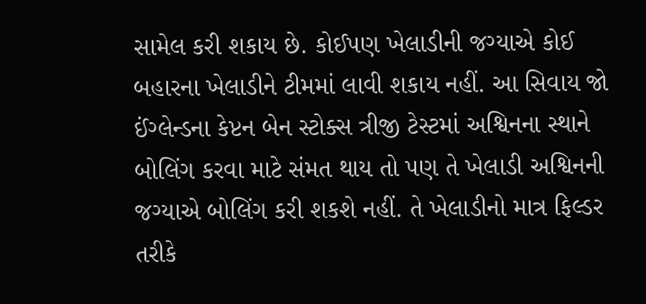સામેલ કરી શકાય છે. કોઈપણ ખેલાડીની જગ્યાએ કોઈ બહારના ખેલાડીને ટીમમાં લાવી શકાય નહીં. આ સિવાય જો ઈંગ્લેન્ડના કેપ્ટન બેન સ્ટોક્સ ત્રીજી ટેસ્ટમાં અશ્વિનના સ્થાને બોલિંગ કરવા માટે સંમત થાય તો પણ તે ખેલાડી અશ્વિનની જગ્યાએ બોલિંગ કરી શકશે નહીં. તે ખેલાડીનો માત્ર ફિલ્ડર તરીકે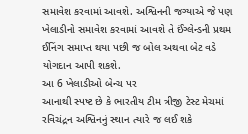સમાવેશ કરવામાં આવશે. અશ્વિનની જગ્યાએ જે પણ ખેલાડીનો સમાવેશ કરવામાં આવશે તે ઈંગ્લેન્ડની પ્રથમ ઈનિંગ સમાપ્ત થયા પછી જ બોલ અથવા બેટ વડે યોગદાન આપી શકશે.
આ 6 ખેલાડીઓ બેન્ચ પર
આનાથી સ્પષ્ટ છે કે ભારતીય ટીમ ત્રીજી ટેસ્ટ મેચમાં રવિચંદ્રન અશ્વિનનું સ્થાન ત્યારે જ લઈ શકે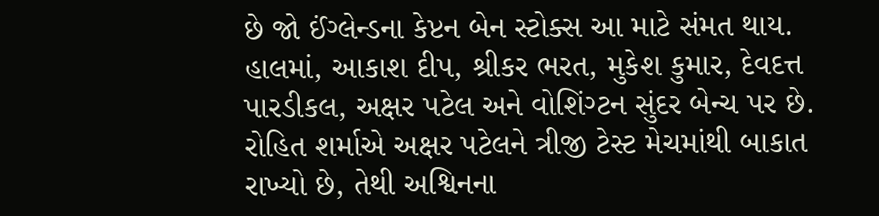છે જો ઈંગ્લેન્ડના કેપ્ટન બેન સ્ટોક્સ આ માટે સંમત થાય. હાલમાં, આકાશ દીપ, શ્રીકર ભરત, મુકેશ કુમાર, દેવદત્ત પારડીકલ, અક્ષર પટેલ અને વોશિંગ્ટન સુંદર બેન્ચ પર છે. રોહિત શર્માએ અક્ષર પટેલને ત્રીજી ટેસ્ટ મેચમાંથી બાકાત રાખ્યો છે, તેથી અશ્વિનના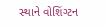સ્થાને વોશિંગ્ટન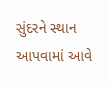સુંદરને સ્થાન આપવામાં આવે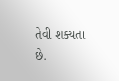તેવી શક્યતા છે.